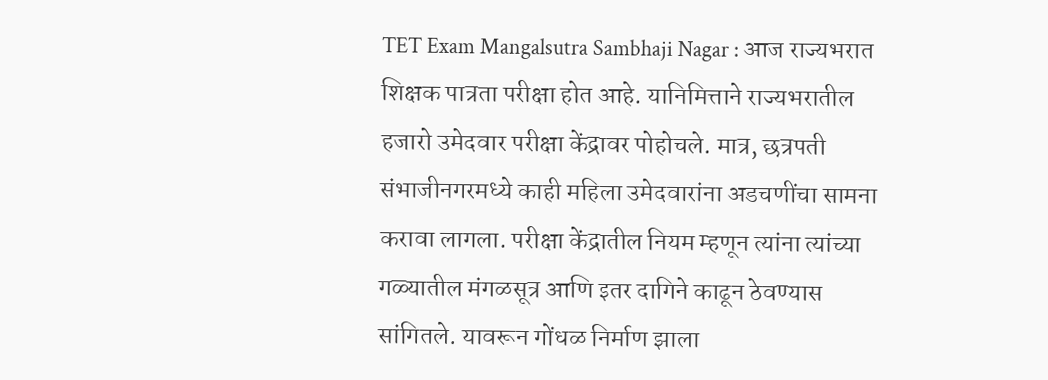TET Exam Mangalsutra Sambhaji Nagar : आज राज्यभरात शिक्षक पात्रता परीक्षा होत आहे. यानिमित्ताने राज्यभरातील हजारो उमेदवार परीक्षा केंद्रावर पोहोचले. मात्र, छत्रपती संभाजीनगरमध्ये काही महिला उमेदवारांना अडचणींचा सामना करावा लागला. परीक्षा केंद्रातील नियम म्हणून त्यांना त्यांच्या गळ्यातील मंगळसूत्र आणि इतर दागिने काढून ठेवण्यास सांगितले. यावरून गोंधळ निर्माण झाला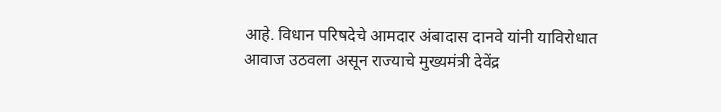आहे. विधान परिषदेचे आमदार अंबादास दानवे यांनी याविरोधात आवाज उठवला असून राज्याचे मुख्यमंत्री देवेंद्र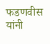फडणवीस यांनी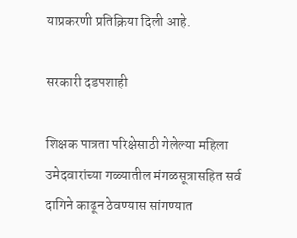याप्रकरणी प्रतिक्रिया दिली आहे.

सरकारी दडपशाही

शिक्षक पात्रता परिक्षेसाठी गेलेल्या महिला उमेदवारांच्या गळ्यातील मंगळसूत्रासहित सर्व दागिने काढून ठेवण्यास सांगण्यात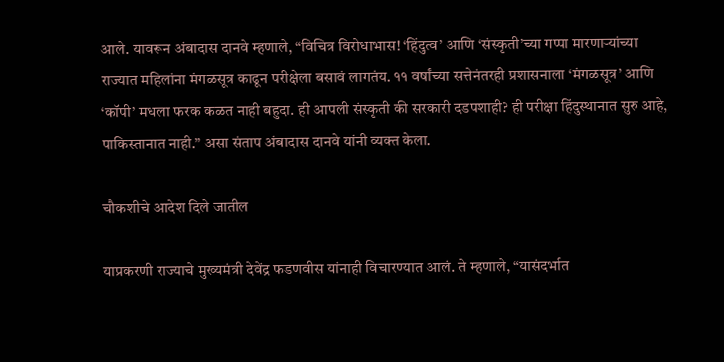आले. यावरून अंबादास दानवे म्हणाले, “विचित्र विरोधाभास! ‘हिंदुत्व’ आणि ‘संस्कृती’च्या गप्पा मारणाऱ्यांच्या राज्यात महिलांना मंगळसूत्र काढून परीक्षेला बसावं लागतंय. ११ वर्षांच्या सत्तेनंतरही प्रशासनाला ‘मंगळसूत्र’ आणि ‘कॉपी’ मधला फरक कळत नाही बहुदा. ही आपली संस्कृती की सरकारी दडपशाही? ही परीक्षा हिंदुस्थानात सुरु आहे, पाकिस्तानात नाही.” असा संताप अंबादास दानवे यांनी व्यक्त केला.

चौकशीचे आदेश दिले जातील

याप्रकरणी राज्याचे मुख्यमंत्री देवेंद्र फडणवीस यांनाही विचारण्यात आलं. ते म्हणाले, “यासंदर्भात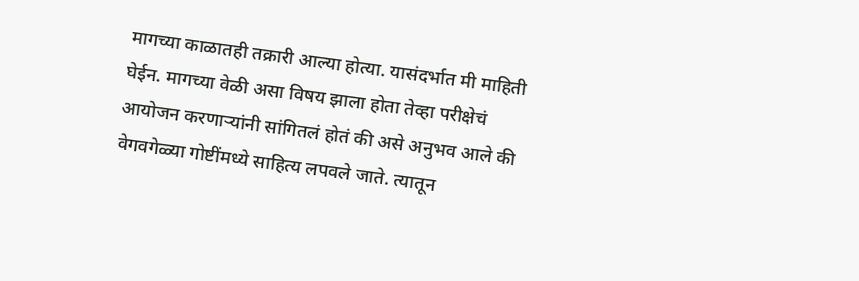मागच्या काळातही तक्रारी आल्या होत्या. यासंदर्भात मी माहिती घेईन. मागच्या वेळी असा विषय झाला होता तेव्हा परीक्षेचं आयोजन करणाऱ्यांनी सांगितलं होतं की असे अनुभव आले की वेगवगेळ्या गोष्टींमध्ये साहित्य लपवले जाते. त्यातून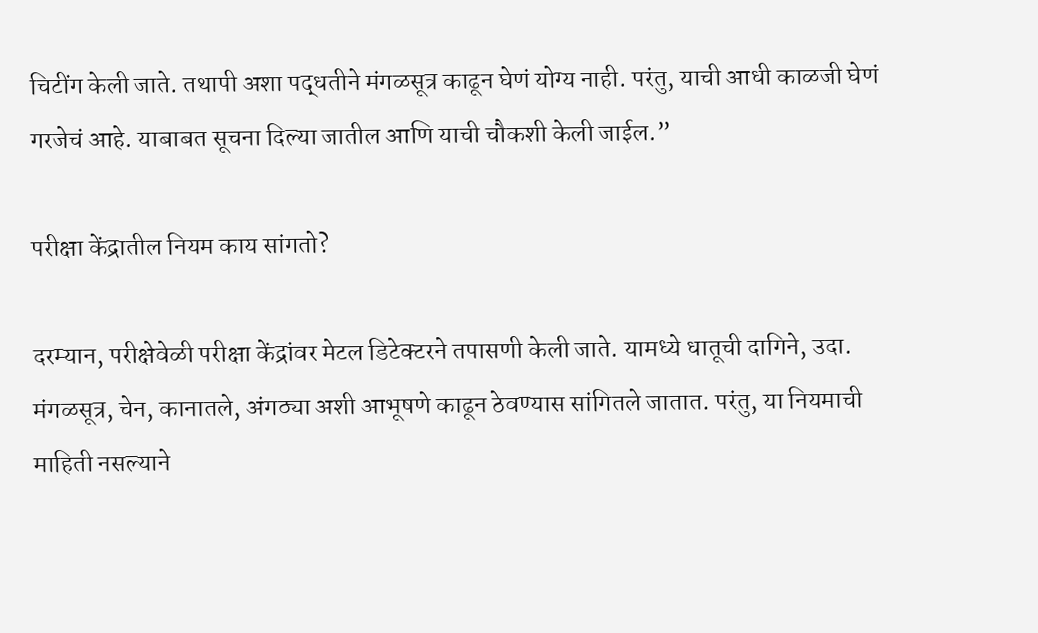चिटींग केली जाते. तथापी अशा पद्धतीने मंगळसूत्र काढून घेणं योग्य नाही. परंतु, याची आधी काळजी घेणं गरजेचं आहे. याबाबत सूचना दिल्या जातील आणि याची चौकशी केली जाईल.”

परीक्षा केंद्रातील नियम काय सांगतो?

दरम्यान, परीक्षेवेळी परीक्षा केंद्रांवर मेटल डिटेक्टरने तपासणी केली जाते. यामध्ये धातूची दागिने, उदा. मंगळसूत्र, चेन, कानातले, अंगठ्या अशी आभूषणे काढून ठेवण्यास सांगितले जातात. परंतु, या नियमाची माहिती नसल्याने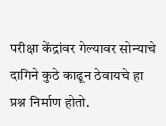परीक्षा केंद्रांवर गेल्यावर सोन्याचे दागिने कुठे काढून ठेवायचे हा प्रश्न निर्माण होतो.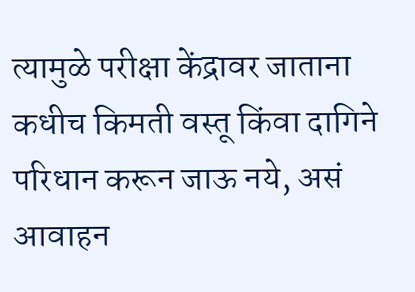त्यामुळे परीक्षा केंद्रावर जाताना कधीच किमती वस्तू किंवा दागिने परिधान करून जाऊ नये, असं आवाहन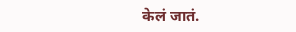केलं जातं.